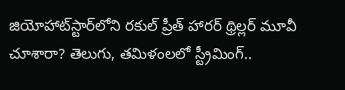జియోహాట్‌స్టార్‌లోని రకుల్ ప్రీత్ హారర్ థ్రిల్లర్ మూవీ చూశారా? తెలుగు, తమిళంలలో స్ట్రీమింగ్..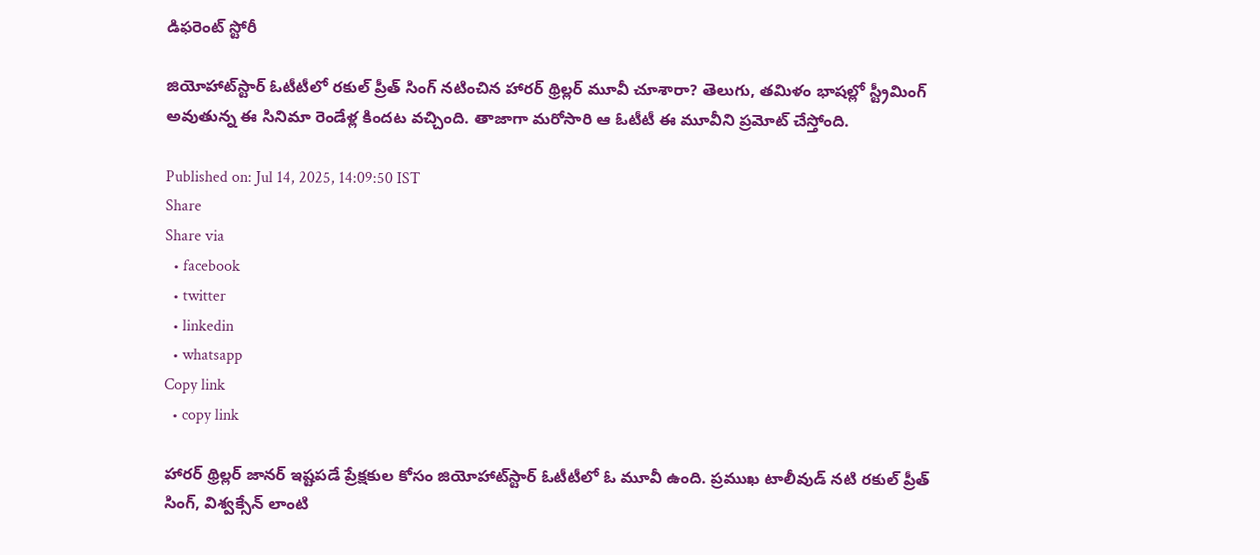డిఫరెంట్ స్టోరీ

జియోహాట్‌స్టార్ ఓటీటీలో రకుల్ ప్రీత్ సింగ్ నటించిన హారర్ థ్రిల్లర్ మూవీ చూశారా? తెలుగు, తమిళం భాషల్లో స్ట్రీమింగ్ అవుతున్న ఈ సినిమా రెండేళ్ల కిందట వచ్చింది. తాజాగా మరోసారి ఆ ఓటీటీ ఈ మూవీని ప్రమోట్ చేస్తోంది.

Published on: Jul 14, 2025, 14:09:50 IST
Share
Share via
  • facebook
  • twitter
  • linkedin
  • whatsapp
Copy link
  • copy link

హారర్ థ్రిల్లర్ జానర్ ఇష్టపడే ప్రేక్షకుల కోసం జియోహాట్‌స్టార్ ఓటీటీలో ఓ మూవీ ఉంది. ప్రముఖ టాలీవుడ్ నటి రకుల్ ప్రీత్ సింగ్, విశ్వక్సేన్ లాంటి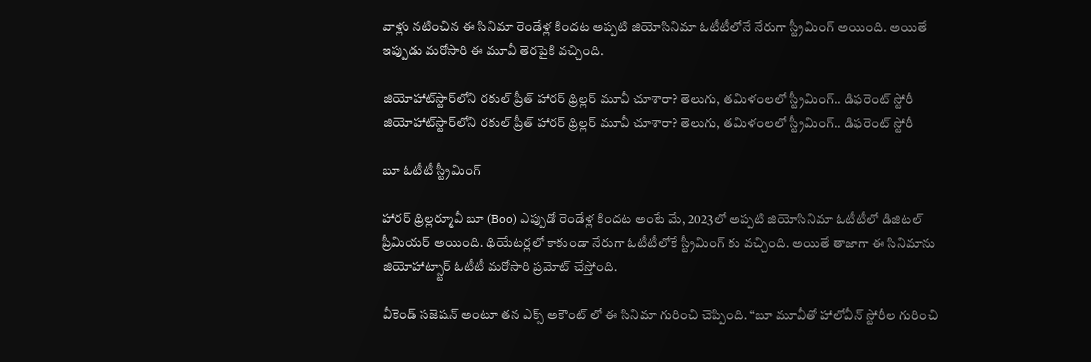వాళ్లు నటించిన ఈ సినిమా రెండేళ్ల కిందట అప్పటి జియోసినిమా ఓటీటీలోనే నేరుగా స్ట్రీమింగ్ అయింది. అయితే ఇప్పుడు మరోసారి ఈ మూవీ తెరపైకి వచ్చింది.

జియోహాట్‌స్టార్‌లోని రకుల్ ప్రీత్ హారర్ థ్రిల్లర్ మూవీ చూశారా? తెలుగు, తమిళంలలో స్ట్రీమింగ్.. డిఫరెంట్ స్టోరీ
జియోహాట్‌స్టార్‌లోని రకుల్ ప్రీత్ హారర్ థ్రిల్లర్ మూవీ చూశారా? తెలుగు, తమిళంలలో స్ట్రీమింగ్.. డిఫరెంట్ స్టోరీ

బూ ఓటీటీ స్ట్రీమింగ్

హారర్ థ్రిల్లర్మూవీ బూ (Boo) ఎప్పుడో రెండేళ్ల కిందట అంటే మే, 2023లో అప్పటి జియోసినిమా ఓటీటీలో డిజిటల్ ప్రీమియర్ అయింది. థియేటర్లలో కాకుండా నేరుగా ఓటీటీలోకే స్ట్రీమింగ్ కు వచ్చింది. అయితే తాజాగా ఈ సినిమాను జియోహాట్స్టార్ ఓటీటీ మరోసారి ప్రమోట్ చేస్తోంది.

వీకెండ్ సజెషన్ అంటూ తన ఎక్స్ అకౌంట్ లో ఈ సినిమా గురించి చెప్పింది. “బూ మూవీతో హాలోవీన్ స్టోరీల గురించి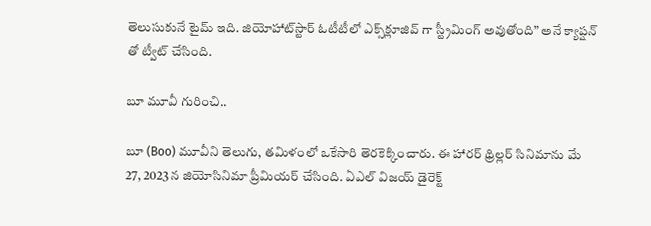తెలుసుకునే టైమ్ ఇది. జియోహాట్‌స్టార్ ఓటీటీలో ఎక్స్‌క్లూజివ్ గా స్ట్రీమింగ్ అవుతోంది” అనే క్యాప్షన్ తో ట్వీట్ చేసింది.

బూ మూవీ గురించి..

బూ (Boo) మూవీని తెలుగు, తమిళంలో ఒకేసారి తెరకెక్కించారు. ఈ హారర్ థ్రిల్లర్ సినిమాను మే 27, 2023న జియోసినిమా ప్రీమియర్ చేసింది. ఏఎల్ విజయ్ డైరెక్ట్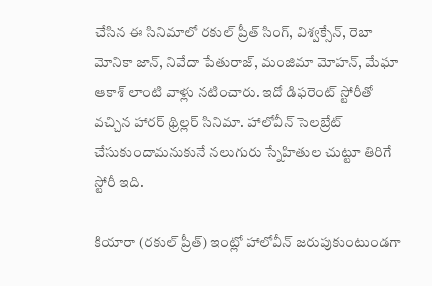చేసిన ఈ సినిమాలో రకుల్ ప్రీత్ సింగ్, విశ్వక్సేన్, రెబా మోనికా జాన్, నివేదా పేతురాజ్, మంజిమా మోహన్, మేఘా ఆకాశ్ లాంటి వాళ్లు నటించారు. ఇదో డిఫరెంట్ స్టోరీతో వచ్చిన హారర్ థ్రిల్లర్ సినిమా. హాలోవీన్ సెలబ్రేట్ చేసుకుందామనుకునే నలుగురు స్నేహితుల చుట్టూ తిరిగే స్టోరీ ఇది.

కియారా (రకుల్ ప్రీత్) ఇంట్లో హాలోవీన్ జరుపుకుంటుండగా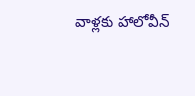వాళ్లకు హాలోవీన్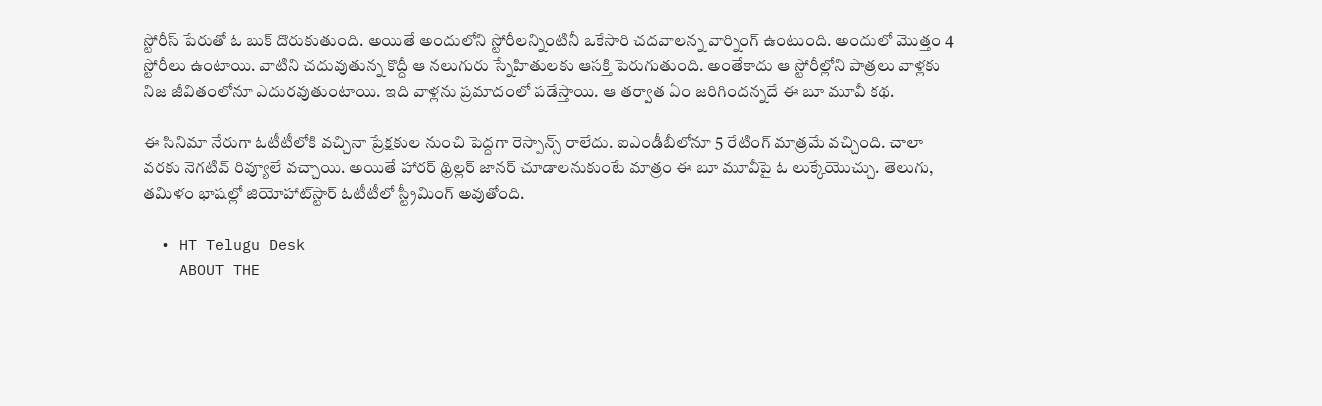స్టోరీస్ పేరుతో ఓ బుక్ దొరుకుతుంది. అయితే అందులోని స్టోరీలన్నింటినీ ఒకేసారి చదవాలన్న వార్నింగ్ ఉంటుంది. అందులో మొత్తం 4 స్టోరీలు ఉంటాయి. వాటిని చదువుతున్న కొద్దీ ఆ నలుగురు స్నేహితులకు ఆసక్తి పెరుగుతుంది. అంతేకాదు ఆ స్టోరీల్లోని పాత్రలు వాళ్లకు నిజ జీవితంలోనూ ఎదురవుతుంటాయి. ఇది వాళ్లను ప్రమాదంలో పడేస్తాయి. ఆ తర్వాత ఏం జరిగిందన్నదే ఈ బూ మూవీ కథ.

ఈ సినిమా నేరుగా ఓటీటీలోకి వచ్చినా ప్రేక్షకుల నుంచి పెద్దగా రెస్పాన్స్ రాలేదు. ఐఎండీబీలోనూ 5 రేటింగ్ మాత్రమే వచ్చింది. చాలా వరకు నెగటివ్ రివ్యూలే వచ్చాయి. అయితే హారర్ థ్రిల్లర్ జానర్ చూడాలనుకుంటే మాత్రం ఈ బూ మూవీపై ఓ లుక్కేయొచ్చు. తెలుగు, తమిళం భాషల్లో జియోహాట్‌స్టార్ ఓటీటీలో స్ట్రీమింగ్ అవుతోంది.

  • HT Telugu Desk
    ABOUT THE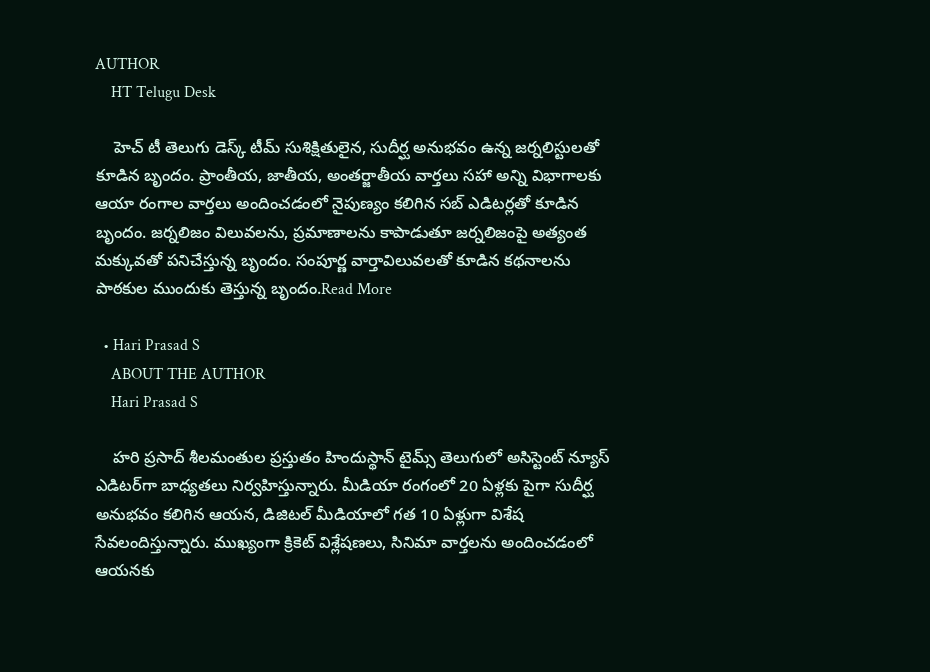AUTHOR
    HT Telugu Desk

    హెచ్ టీ తెలుగు డెస్క్ టీమ్ సుశిక్షితులైన, సుదీర్ఘ అనుభవం ఉన్న జర్నలిస్టులతో కూడిన బృందం. ప్రాంతీయ, జాతీయ, అంతర్జాతీయ వార్తలు సహా అన్ని విభాగాలకు ఆయా రంగాల వార్తలు అందించడంలో నైపుణ్యం కలిగిన సబ్ ఎడిటర్లతో కూడిన బృందం. జర్నలిజం విలువలను, ప్రమాణాలను కాపాడుతూ జర్నలిజంపై అత్యంత మక్కువతో పనిచేస్తున్న బృందం. సంపూర్ణ వార్తావిలువలతో కూడిన కథనాలను పాఠకుల ముందుకు తెస్తున్న బృందం.Read More

  • Hari Prasad S
    ABOUT THE AUTHOR
    Hari Prasad S

    హరి ప్రసాద్ శీలమంతుల ప్రస్తుతం హిందుస్థాన్ టైమ్స్ తెలుగులో అసిస్టెంట్ న్యూస్ ఎడిటర్‌గా బాధ్యతలు నిర్వహిస్తున్నారు. మీడియా రంగంలో 20 ఏళ్లకు పైగా సుదీర్ఘ అనుభవం కలిగిన ఆయన, డిజిటల్ మీడియాలో గత 10 ఏళ్లుగా విశేష సేవలందిస్తున్నారు. ముఖ్యంగా క్రికెట్ విశ్లేషణలు, సినిమా వార్తలను అందించడంలో ఆయనకు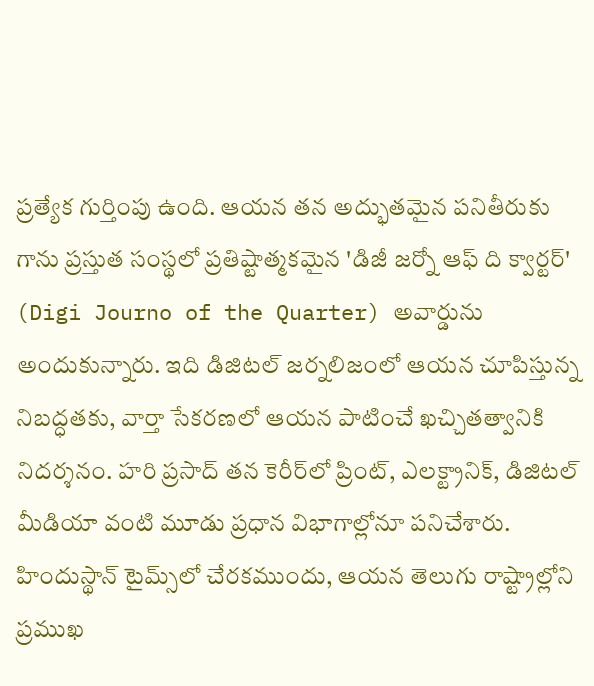ప్రత్యేక గుర్తింపు ఉంది. ఆయన తన అద్భుతమైన పనితీరుకు గాను ప్రస్తుత సంస్థలో ప్రతిష్టాత్మకమైన 'డిజీ జర్నో ఆఫ్ ది క్వార్టర్' (Digi Journo of the Quarter) అవార్డును అందుకున్నారు. ఇది డిజిటల్ జర్నలిజంలో ఆయన చూపిస్తున్న నిబద్ధతకు, వార్తా సేకరణలో ఆయన పాటించే ఖచ్చితత్వానికి నిదర్శనం. హరి ప్రసాద్ తన కెరీర్‌లో ప్రింట్, ఎలక్ట్రానిక్, డిజిటల్ మీడియా వంటి మూడు ప్రధాన విభాగాల్లోనూ పనిచేశారు. హిందుస్థాన్ టైమ్స్‌లో చేరకముందు, ఆయన తెలుగు రాష్ట్రాల్లోని ప్రముఖ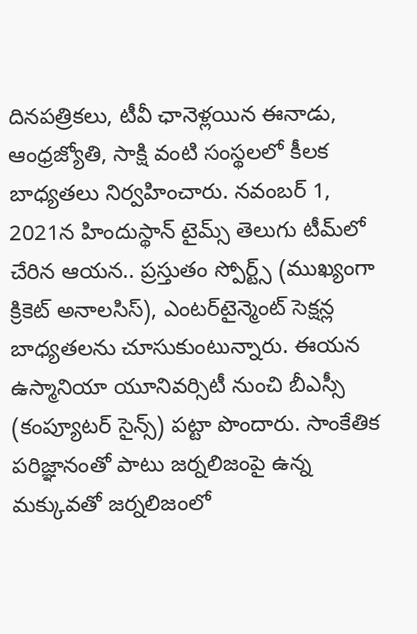దినపత్రికలు, టీవీ ఛానెళ్లయిన ఈనాడు, ఆంధ్రజ్యోతి, సాక్షి వంటి సంస్థలలో కీలక బాధ్యతలు నిర్వహించారు. నవంబర్ 1, 2021న హిందుస్థాన్ టైమ్స్ తెలుగు టీమ్‌లో చేరిన ఆయన.. ప్రస్తుతం స్పోర్ట్స్ (ముఖ్యంగా క్రికెట్ అనాలసిస్), ఎంటర్‌టైన్మెంట్ సెక్షన్ల బాధ్యతలను చూసుకుంటున్నారు. ఈయన ఉస్మానియా యూనివర్సిటీ నుంచి బీఎస్సీ (కంప్యూటర్ సైన్స్) పట్టా పొందారు. సాంకేతిక పరిజ్ఞానంతో పాటు జర్నలిజంపై ఉన్న మక్కువతో జర్నలిజంలో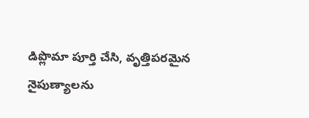డిప్లొమా పూర్తి చేసి, వృత్తిపరమైన నైపుణ్యాలను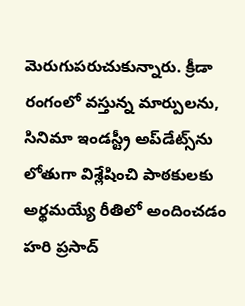మెరుగుపరుచుకున్నారు. క్రీడా రంగంలో వస్తున్న మార్పులను, సినిమా ఇండస్ట్రీ అప్‌డేట్స్‌ను లోతుగా విశ్లేషించి పాఠకులకు అర్థమయ్యే రీతిలో అందించడం హరి ప్రసాద్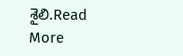శైలి.Read More